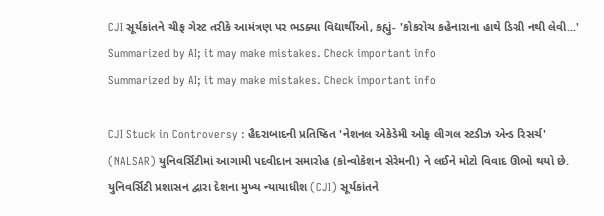CJI સૂર્યકાંતને ચીફ ગેસ્ટ તરીકે આમંત્રણ પર ભડક્યા વિદ્યાર્થીઓ, કહ્યું- 'કોકરોચ કહેનારાના હાથે ડિગ્રી નથી લેવી...'
Summarized by AI; it may make mistakes. Check important info
Summarized by AI; it may make mistakes. Check important info

CJI Stuck in Controversy : હૈદરાબાદની પ્રતિષ્ઠિત 'નેશનલ એકેડેમી ઓફ લીગલ સ્ટડીઝ એન્ડ રિસર્ચ' (NALSAR) યુનિવર્સિટીમાં આગામી પદવીદાન સમારોહ (કોન્વોકેશન સેરેમની) ને લઈને મોટો વિવાદ ઊભો થયો છે. યુનિવર્સિટી પ્રશાસન દ્વારા દેશના મુખ્ય ન્યાયાધીશ (CJI) સૂર્યકાંતને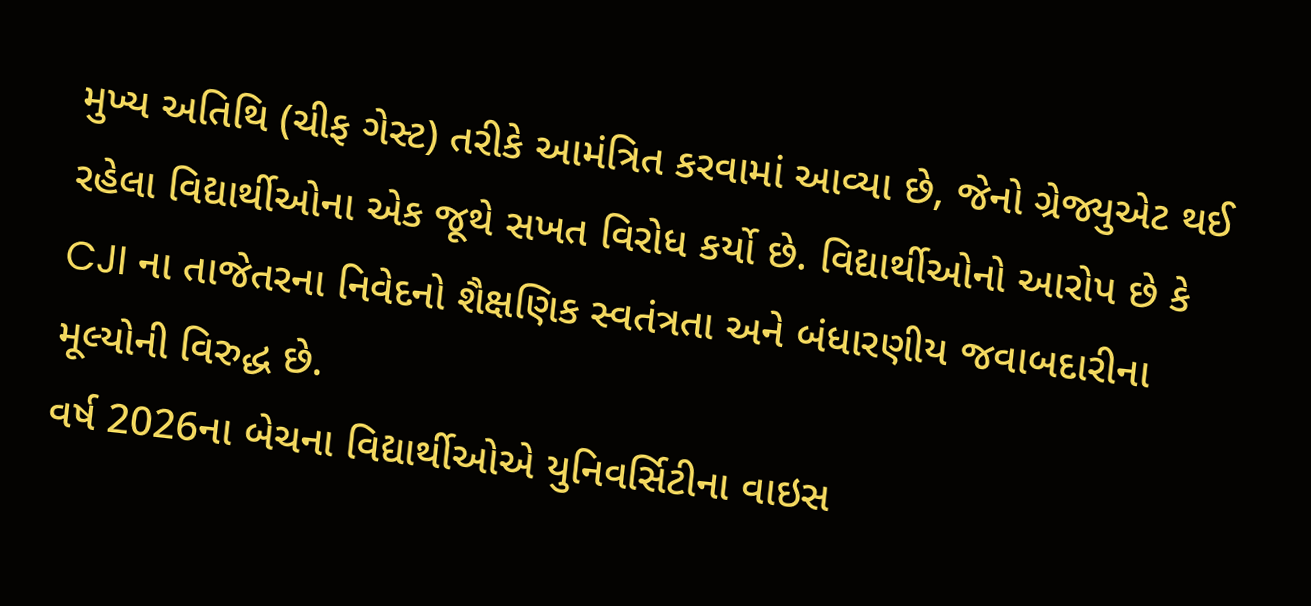મુખ્ય અતિથિ (ચીફ ગેસ્ટ) તરીકે આમંત્રિત કરવામાં આવ્યા છે, જેનો ગ્રેજ્યુએટ થઈ રહેલા વિદ્યાર્થીઓના એક જૂથે સખત વિરોધ કર્યો છે. વિદ્યાર્થીઓનો આરોપ છે કે CJI ના તાજેતરના નિવેદનો શૈક્ષણિક સ્વતંત્રતા અને બંધારણીય જવાબદારીના મૂલ્યોની વિરુદ્ધ છે.
વર્ષ 2026ના બેચના વિદ્યાર્થીઓએ યુનિવર્સિટીના વાઇસ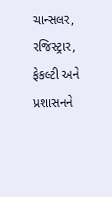ચાન્સલર, રજિસ્ટ્રાર, ફેકલ્ટી અને પ્રશાસનને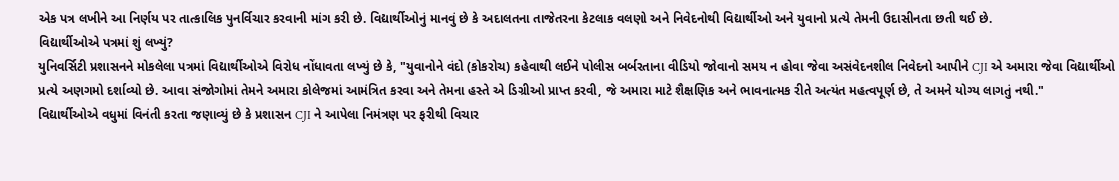એક પત્ર લખીને આ નિર્ણય પર તાત્કાલિક પુનર્વિચાર કરવાની માંગ કરી છે. વિદ્યાર્થીઓનું માનવું છે કે અદાલતના તાજેતરના કેટલાક વલણો અને નિવેદનોથી વિદ્યાર્થીઓ અને યુવાનો પ્રત્યે તેમની ઉદાસીનતા છતી થઈ છે.
વિદ્યાર્થીઓએ પત્રમાં શું લખ્યું?
યુનિવર્સિટી પ્રશાસનને મોકલેલા પત્રમાં વિદ્યાર્થીઓએ વિરોધ નોંધાવતા લખ્યું છે કે, "યુવાનોને વંદો (કોકરોચ) કહેવાથી લઈને પોલીસ બર્બરતાના વીડિયો જોવાનો સમય ન હોવા જેવા અસંવેદનશીલ નિવેદનો આપીને CJI એ અમારા જેવા વિદ્યાર્થીઓ પ્રત્યે અણગમો દર્શાવ્યો છે. આવા સંજોગોમાં તેમને અમારા કોલેજમાં આમંત્રિત કરવા અને તેમના હસ્તે એ ડિગ્રીઓ પ્રાપ્ત કરવી, જે અમારા માટે શૈક્ષણિક અને ભાવનાત્મક રીતે અત્યંત મહત્વપૂર્ણ છે, તે અમને યોગ્ય લાગતું નથી."
વિદ્યાર્થીઓએ વધુમાં વિનંતી કરતા જણાવ્યું છે કે પ્રશાસન CJI ને આપેલા નિમંત્રણ પર ફરીથી વિચાર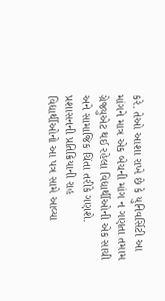કરે. તેઓ આશા રાખે છે કે યુનિવર્સિટી આ માંગને માત્ર એક બેચની માંગ ન ગણતા તમામ ગ્રેજ્યુએટ થઈ રહેલા વિદ્યાર્થીઓની એક સાચી અને સામાજિક ચિંતા તરીકે ગણશે.
પ્રશાસનની પ્રતિક્રિયાની રાહ
વિદ્યાર્થીઓનો આ પત્ર સામે આવ્યા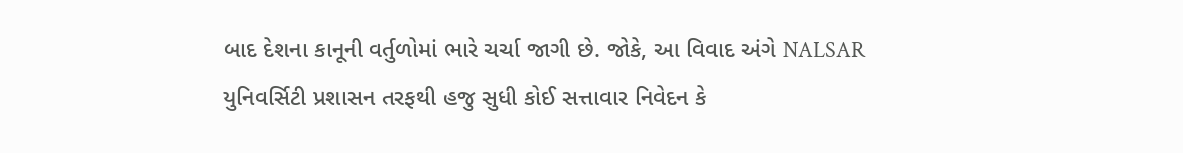બાદ દેશના કાનૂની વર્તુળોમાં ભારે ચર્ચા જાગી છે. જોકે, આ વિવાદ અંગે NALSAR યુનિવર્સિટી પ્રશાસન તરફથી હજુ સુધી કોઈ સત્તાવાર નિવેદન કે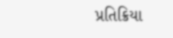પ્રતિક્રિયા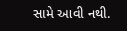સામે આવી નથી.